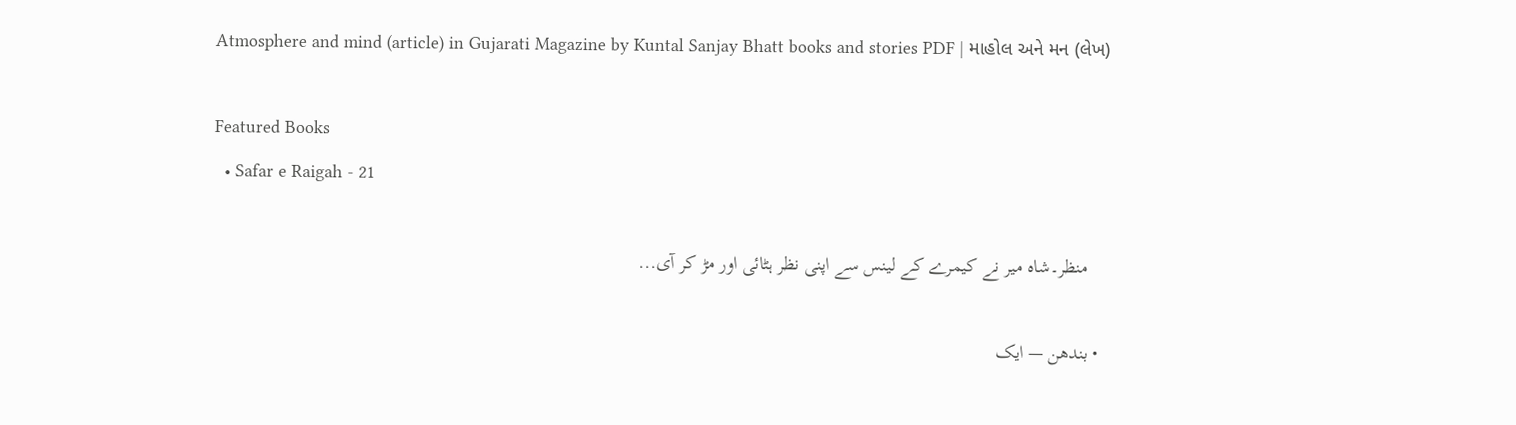Atmosphere and mind (article) in Gujarati Magazine by Kuntal Sanjay Bhatt books and stories PDF | માહોલ અને મન (લેખ)

Featured Books
  • Safar e Raigah - 21

    منظر۔شاہ میر نے کیمرے کے لینس سے اپنی نظر ہٹائی اور مڑ کر آی...

  • بندھن — ایک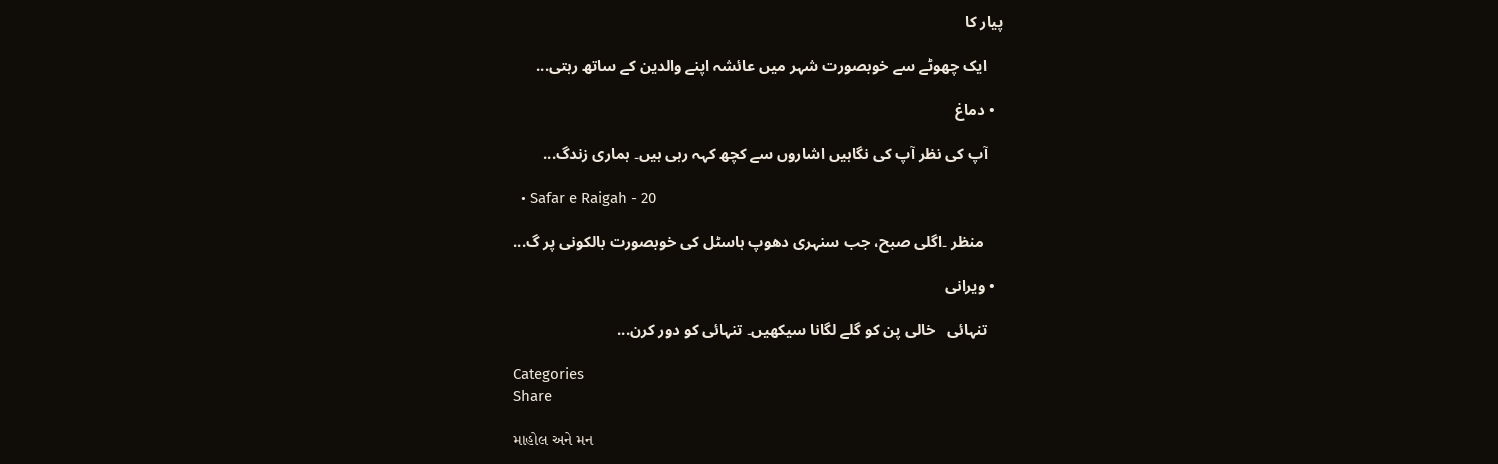پیار کا

    ایک چھوٹے سے خوبصورت شہر میں عائشہ اپنے والدین کے ساتھ رہتی...

  • دماغ

    آپ کی نظر آپ کی نگاہیں اشاروں سے کچھ کہہ رہی ہیں۔ ہماری زندگ...

  • Safar e Raigah - 20

     منظر ۔اگلی صبح، جب سنہری دھوپ ہاسٹل کی خوبصورت بالکونی پر گ...

  • ویرانی

    تنہائی   خالی پن کو گلے لگانا سیکھیں۔ تنہائی کو دور کرن...

Categories
Share

માહોલ અને મન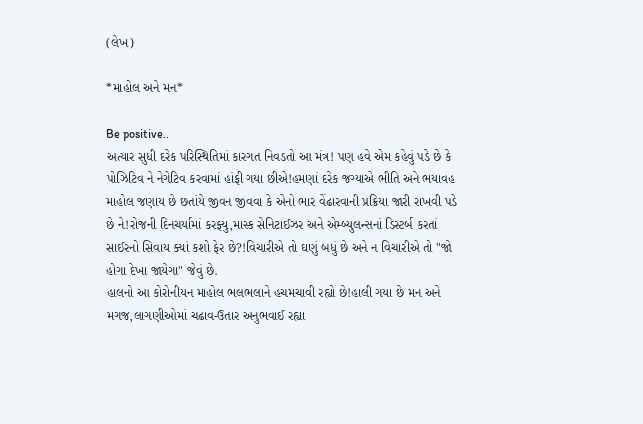(લેખ)

*માહોલ અને મન*

Be positive..
અત્યાર સુધી દરેક પરિસ્થિતિમાં કારગત નિવડતો આ મંત્ર! પણ હવે એમ કહેવું પડે છે કે પોઝિટિવ ને નેગેટિવ કરવામાં હાંફી ગયા છીએ!હમણાં દરેક જગ્યાએ ભીતિ અને ભયાવહ માહોલ જણાય છે છતાંયે જીવન જીવવા કે એનો ભાર વેંઢારવાની પ્રક્રિયા જારી રાખવી પડે છે ને!રોજની દિનચર્યામાં કરફ્યુ,માસ્ક સેનિટાઈઝર અને એમ્બ્યુલન્સનાં ડિસ્ટર્બ કરતાં સાઈરનો સિવાય ક્યાં કશો ફેર છે?!વિચારીએ તો ઘણું બધું છે અને ન વિચારીએ તો "જો હોગા દેખા જાયેગા" જેવું છે.
હાલનો આ કોરોનીયન માહોલ ભલભલાને હચમચાવી રહ્યો છે!હાલી ગયા છે મન અને મગજ,લાગણીઓમાં ચઢાવ-ઉતાર અનુભવાઈ રહ્યા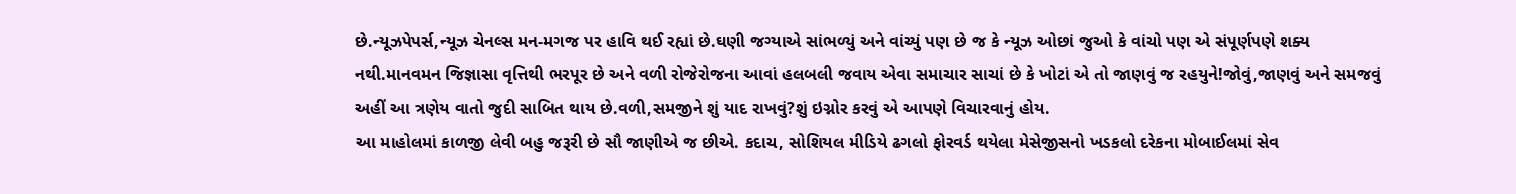છે.ન્યૂઝપેપર્સ,ન્યૂઝ ચેનલ્સ મન-મગજ પર હાવિ થઈ રહ્યાં છે.ઘણી જગ્યાએ સાંભળ્યું અને વાંચ્યું પણ છે જ કે ન્યૂઝ ઓછાં જુઓ કે વાંચો પણ એ સંપૂર્ણપણે શક્ય નથી.માનવમન જિજ્ઞાસા વૃત્તિથી ભરપૂર છે અને વળી રોજેરોજના આવાં હલબલી જવાય એવા સમાચાર સાચાં છે કે ખોટાં એ તો જાણવું જ રહયુને!જોવું,જાણવું અને સમજવું અહીં આ ત્રણેય વાતો જુદી સાબિત થાય છે.વળી,સમજીને શું યાદ રાખવું?શું ઇગ્નોર કરવું એ આપણે વિચારવાનું હોય.
આ માહોલમાં કાળજી લેવી બહુ જરૂરી છે સૌ જાણીએ જ છીએ. કદાચ, સોશિયલ મીડિયે ઢગલો ફોરવર્ડ થયેલા મેસેજીસનો ખડકલો દરેકના મોબાઈલમાં સેવ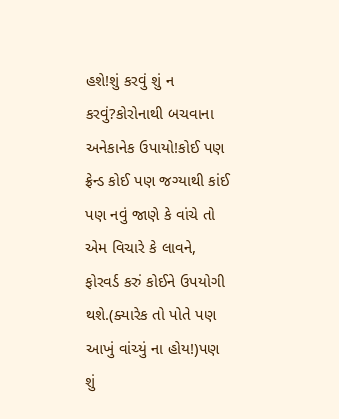હશે!શું કરવું શું ન કરવું?કોરોનાથી બચવાના અનેકાનેક ઉપાયો!કોઈ પણ ફ્રેન્ડ કોઈ પણ જગ્યાથી કાંઈ પણ નવું જાણે કે વાંચે તો એમ વિચારે કે લાવને, ફોરવર્ડ કરું કોઈને ઉપયોગી થશે.(ક્યારેક તો પોતે પણ આખું વાંચ્યું ના હોય!)પણ શું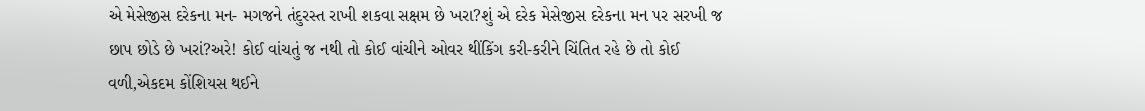એ મેસેજીસ દરેકના મન- મગજને તંદુરસ્ત રાખી શકવા સક્ષમ છે ખરા?શું એ દરેક મેસેજીસ દરેકના મન પર સરખી જ છાપ છોડે છે ખરાં?અરે! કોઈ વાંચતું જ નથી તો કોઈ વાંચીને ઓવર થીંકિંગ કરી-કરીને ચિંતિત રહે છે તો કોઈ વળી,એકદમ કોંશિયસ થઈને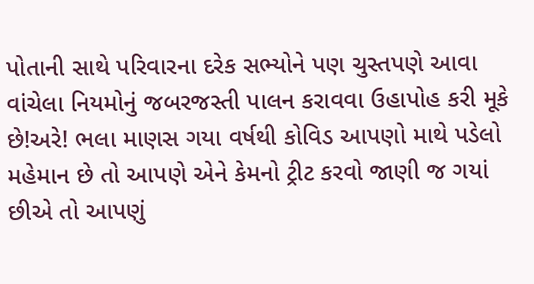પોતાની સાથે પરિવારના દરેક સભ્યોને પણ ચુસ્તપણે આવા વાંચેલા નિયમોનું જબરજસ્તી પાલન કરાવવા ઉહાપોહ કરી મૂકે છે!અરે! ભલા માણસ ગયા વર્ષથી કોવિડ આપણો માથે પડેલો મહેમાન છે તો આપણે એને કેમનો ટ્રીટ કરવો જાણી જ ગયાં છીએ તો આપણું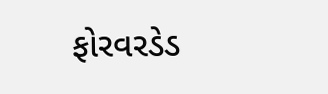ફોરવરડેડ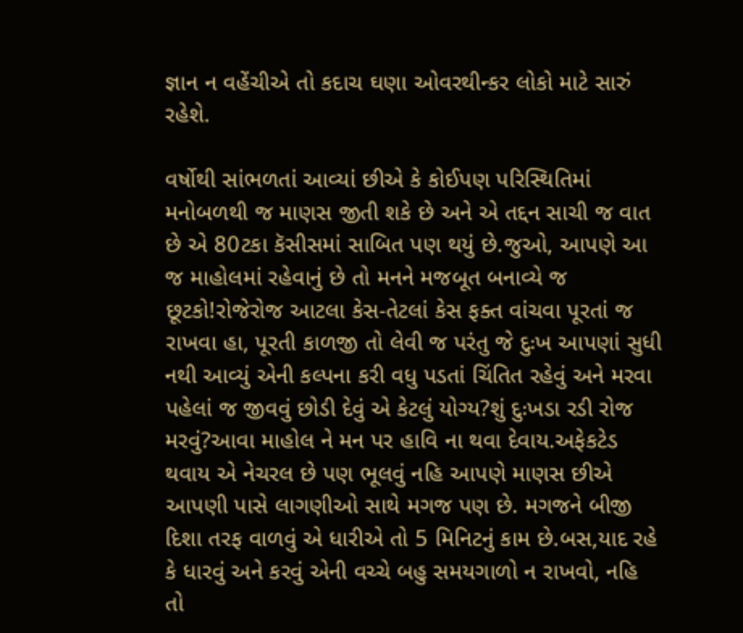જ્ઞાન ન વહેંચીએ તો કદાચ ઘણા ઓવરથીન્કર લોકો માટે સારું રહેશે.

વર્ષોથી સાંભળતાં આવ્યાં છીએ કે કોઈપણ પરિસ્થિતિમાં મનોબળથી જ માણસ જીતી શકે છે અને એ તદ્દન સાચી જ વાત છે એ 80ટકા કૅસીસમાં સાબિત પણ થયું છે.જુઓ, આપણે આ જ માહોલમાં રહેવાનું છે તો મનને મજબૂત બનાવ્યે જ છૂટકો!રોજેરોજ આટલા કેસ-તેટલાં કેસ ફક્ત વાંચવા પૂરતાં જ રાખવા હા, પૂરતી કાળજી તો લેવી જ પરંતુ જે દુઃખ આપણાં સુધી નથી આવ્યું એની કલ્પના કરી વધુ પડતાં ચિંતિત રહેવું અને મરવા પહેલાં જ જીવવું છોડી દેવું એ કેટલું યોગ્ય?શું દુઃખડા રડી રોજ મરવું?આવા માહોલ ને મન પર હાવિ ના થવા દેવાય.અફેકટેડ થવાય એ નેચરલ છે પણ ભૂલવું નહિ આપણે માણસ છીએ આપણી પાસે લાગણીઓ સાથે મગજ પણ છે. મગજને બીજી દિશા તરફ વાળવું એ ધારીએ તો 5 મિનિટનું કામ છે.બસ,યાદ રહે કે ધારવું અને કરવું એની વચ્ચે બહુ સમયગાળો ન રાખવો, નહિ તો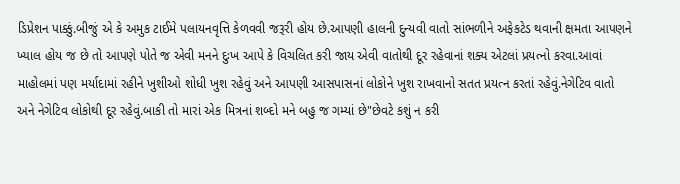ડિપ્રેશન પાક્કું.બીજું એ કે અમુક ટાઈમે પલાયનવૃત્તિ કેળવવી જરૂરી હોય છે.આપણી હાલની દુન્યવી વાતો સાંભળીને અફેકટેડ થવાની ક્ષમતા આપણને ખ્યાલ હોય જ છે તો આપણે પોતે જ એવી મનને દુઃખ આપે કે વિચલિત કરી જાય એવી વાતોથી દૂર રહેવાનાં શક્ય એટલાં પ્રયત્નો કરવા.આવાં માહોલમાં પણ મર્યાદામાં રહીને ખુશીઓ શોધી ખુશ રહેવું અને આપણી આસપાસનાં લોકોને ખુશ રાખવાનો સતત પ્રયત્ન કરતાં રહેવું.નેગેટિવ વાતો અને નેગેટિવ લોકોથી દૂર રહેવું.બાકી તો મારાં એક મિત્રનાં શબ્દો મને બહુ જ ગમ્યાં છે"છેવટે કશું ન કરી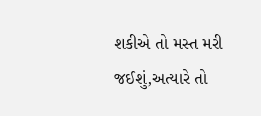શકીએ તો મસ્ત મરી જઈશું,અત્યારે તો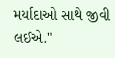મર્યાદાઓ સાથે જીવી લઈએ."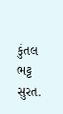કુંતલ ભટ્ટ
સુરત.